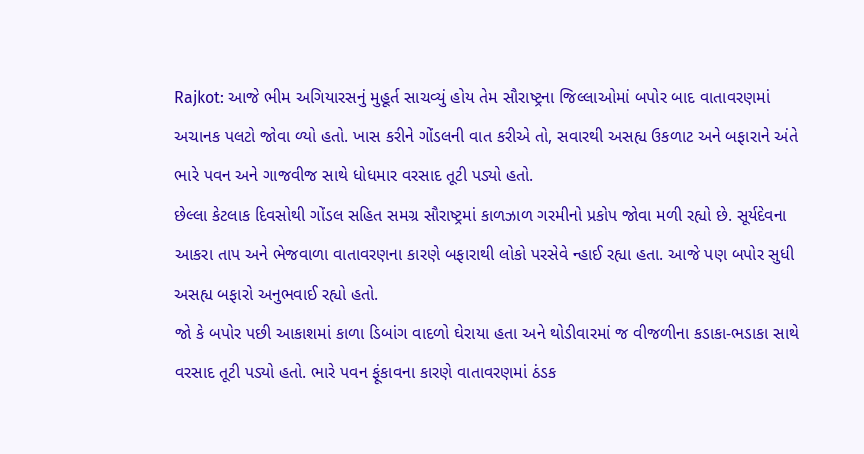Rajkot: આજે ભીમ અગિયારસનું મુહૂર્ત સાચવ્યું હોય તેમ સૌરાષ્ટ્રના જિલ્લાઓમાં બપોર બાદ વાતાવરણમાં અચાનક પલટો જોવા ળ્યો હતો. ખાસ કરીને ગોંડલની વાત કરીએ તો, સવારથી અસહ્ય ઉકળાટ અને બફારાને અંતે ભારે પવન અને ગાજવીજ સાથે ધોધમાર વરસાદ તૂટી પડ્યો હતો.
છેલ્લા કેટલાક દિવસોથી ગોંડલ સહિત સમગ્ર સૌરાષ્ટ્રમાં કાળઝાળ ગરમીનો પ્રકોપ જોવા મળી રહ્યો છે. સૂર્યદેવના આકરા તાપ અને ભેજવાળા વાતાવરણના કારણે બફારાથી લોકો પરસેવે ન્હાઈ રહ્યા હતા. આજે પણ બપોર સુધી અસહ્ય બફારો અનુભવાઈ રહ્યો હતો.
જો કે બપોર પછી આકાશમાં કાળા ડિબાંગ વાદળો ઘેરાયા હતા અને થોડીવારમાં જ વીજળીના કડાકા-ભડાકા સાથે વરસાદ તૂટી પડ્યો હતો. ભારે પવન ફૂંકાવના કારણે વાતાવરણમાં ઠંડક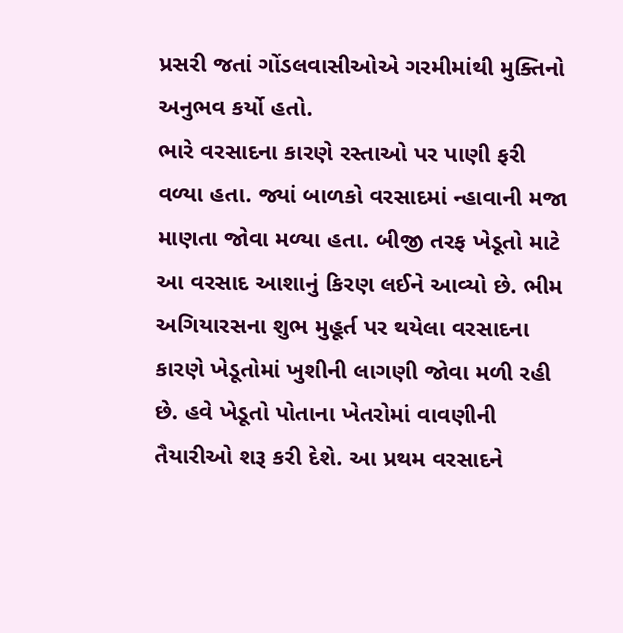પ્રસરી જતાં ગોંડલવાસીઓએ ગરમીમાંથી મુક્તિનો અનુભવ કર્યો હતો.
ભારે વરસાદના કારણે રસ્તાઓ પર પાણી ફરી વળ્યા હતા. જ્યાં બાળકો વરસાદમાં ન્હાવાની મજા માણતા જોવા મળ્યા હતા. બીજી તરફ ખેડૂતો માટે આ વરસાદ આશાનું કિરણ લઈને આવ્યો છે. ભીમ અગિયારસના શુભ મુહૂર્ત પર થયેલા વરસાદના કારણે ખેડૂતોમાં ખુશીની લાગણી જોવા મળી રહી છે. હવે ખેડૂતો પોતાના ખેતરોમાં વાવણીની તૈયારીઓ શરૂ કરી દેશે. આ પ્રથમ વરસાદને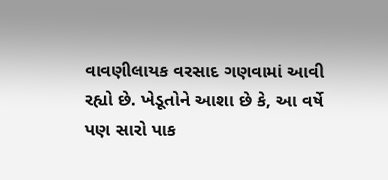વાવણીલાયક વરસાદ ગણવામાં આવી રહ્યો છે. ખેડૂતોને આશા છે કે, આ વર્ષે પણ સારો પાક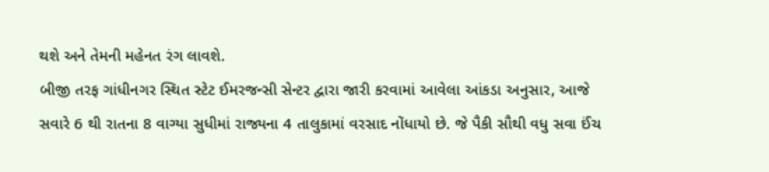થશે અને તેમની મહેનત રંગ લાવશે.
બીજી તરફ ગાંધીનગર સ્થિત સ્ટેટ ઈમરજન્સી સેન્ટર દ્વારા જારી કરવામાં આવેલા આંકડા અનુસાર, આજે સવારે 6 થી રાતના 8 વાગ્યા સુધીમાં રાજ્યના 4 તાલુકામાં વરસાદ નોંધાયો છે. જે પૈકી સૌથી વધુ સવા ઈંચ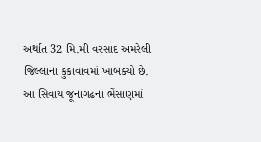અર્થાત 32 મિ.મી વરસાદ અમરેલી જિલ્લાના કુકાવાવમાં ખાબક્યો છે. આ સિવાય જૂનાગઢના ભેંસાણમાં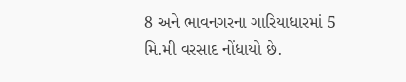8 અને ભાવનગરના ગારિયાધારમાં 5 મિ.મી વરસાદ નોંધાયો છે.